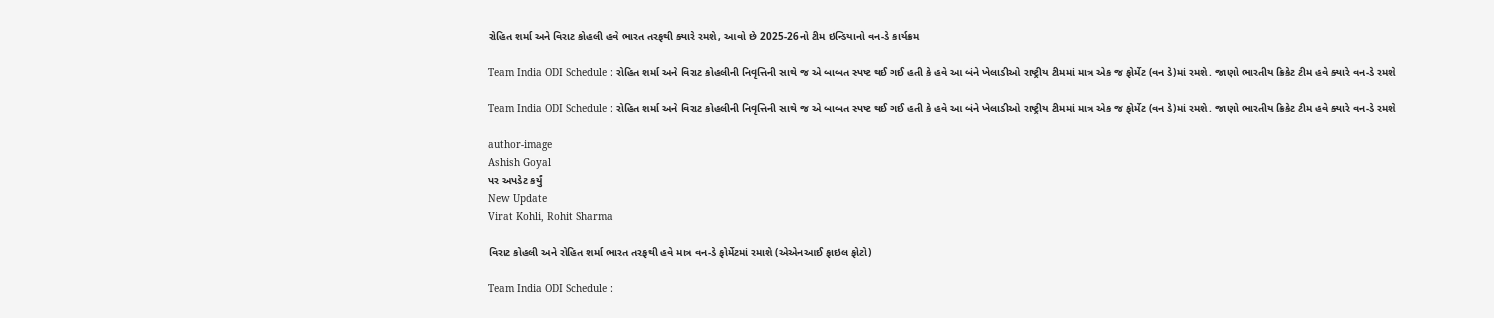રોહિત શર્મા અને વિરાટ કોહલી હવે ભારત તરફથી ક્યારે રમશે, આવો છે 2025-26નો ટીમ ઇન્ડિયાનો વન-ડે કાર્યક્રમ

Team India ODI Schedule : રોહિત શર્મા અને વિરાટ કોહલીની નિવૃત્તિની સાથે જ એ બાબત સ્પષ્ટ થઈ ગઈ હતી કે હવે આ બંને ખેલાડીઓ રાષ્ટ્રીય ટીમમાં માત્ર એક જ ફોર્મેટ (વન ડે)માં રમશે. જાણો ભારતીય ક્રિકેટ ટીમ હવે ક્યારે વન-ડે રમશે

Team India ODI Schedule : રોહિત શર્મા અને વિરાટ કોહલીની નિવૃત્તિની સાથે જ એ બાબત સ્પષ્ટ થઈ ગઈ હતી કે હવે આ બંને ખેલાડીઓ રાષ્ટ્રીય ટીમમાં માત્ર એક જ ફોર્મેટ (વન ડે)માં રમશે. જાણો ભારતીય ક્રિકેટ ટીમ હવે ક્યારે વન-ડે રમશે

author-image
Ashish Goyal
પર અપડેટ કર્યું
New Update
Virat Kohli, Rohit Sharma

વિરાટ કોહલી અને રોહિત શર્મા ભારત તરફથી હવે માત્ર વન-ડે ફોર્મેટમાં રમાશે (એએનઆઈ ફાઇલ ફોટો)

Team India ODI Schedule :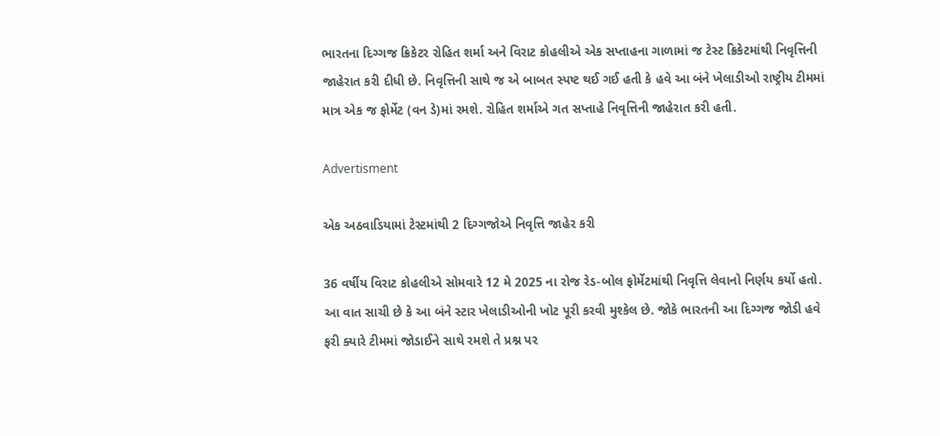ભારતના દિગ્ગજ ક્રિકેટર રોહિત શર્મા અને વિરાટ કોહલીએ એક સપ્તાહના ગાળામાં જ ટેસ્ટ ક્રિકેટમાંથી નિવૃત્તિની જાહેરાત કરી દીધી છે. નિવૃત્તિની સાથે જ એ બાબત સ્પષ્ટ થઈ ગઈ હતી કે હવે આ બંને ખેલાડીઓ રાષ્ટ્રીય ટીમમાં માત્ર એક જ ફોર્મેટ (વન ડે)માં રમશે. રોહિત શર્માએ ગત સપ્તાહે નિવૃત્તિની જાહેરાત કરી હતી.

Advertisment

એક અઠવાડિયામાં ટેસ્ટમાંથી 2 દિગ્ગજોએ નિવૃત્તિ જાહેર કરી

36 વર્ષીય વિરાટ કોહલીએ સોમવારે 12 મે 2025 ના રોજ રેડ-બોલ ફોર્મેટમાંથી નિવૃત્તિ લેવાનો નિર્ણય કર્યો હતો. આ વાત સાચી છે કે આ બંને સ્ટાર ખેલાડીઓની ખોટ પૂરી કરવી મુશ્કેલ છે. જોકે ભારતની આ દિગ્ગજ જોડી હવે ફરી ક્યારે ટીમમાં જોડાઈને સાથે રમશે તે પ્રશ્ન પર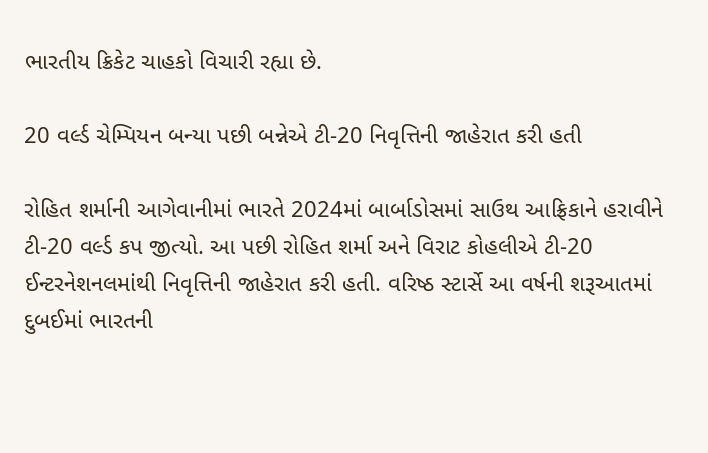ભારતીય ક્રિકેટ ચાહકો વિચારી રહ્યા છે.

20 વર્લ્ડ ચેમ્પિયન બન્યા પછી બન્નેએ ટી-20 નિવૃત્તિની જાહેરાત કરી હતી

રોહિત શર્માની આગેવાનીમાં ભારતે 2024માં બાર્બાડોસમાં સાઉથ આફ્રિકાને હરાવીને ટી-20 વર્લ્ડ કપ જીત્યો. આ પછી રોહિત શર્મા અને વિરાટ કોહલીએ ટી-20 ઈન્ટરનેશનલમાંથી નિવૃત્તિની જાહેરાત કરી હતી. વરિષ્ઠ સ્ટાર્સે આ વર્ષની શરૂઆતમાં દુબઈમાં ભારતની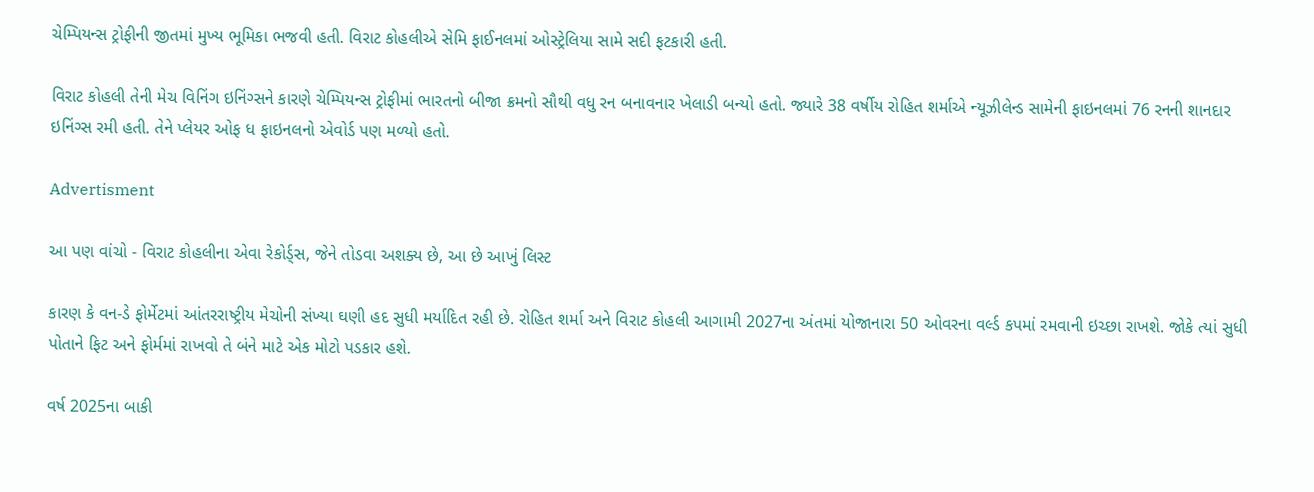ચેમ્પિયન્સ ટ્રોફીની જીતમાં મુખ્ય ભૂમિકા ભજવી હતી. વિરાટ કોહલીએ સેમિ ફાઈનલમાં ઓસ્ટ્રેલિયા સામે સદી ફટકારી હતી.

વિરાટ કોહલી તેની મેચ વિનિંગ ઇનિંગ્સને કારણે ચેમ્પિયન્સ ટ્રોફીમાં ભારતનો બીજા ક્રમનો સૌથી વધુ રન બનાવનાર ખેલાડી બન્યો હતો. જ્યારે 38 વર્ષીય રોહિત શર્માએ ન્યૂઝીલેન્ડ સામેની ફાઇનલમાં 76 રનની શાનદાર ઇનિંગ્સ રમી હતી. તેને પ્લેયર ઓફ ધ ફાઇનલનો એવોર્ડ પણ મળ્યો હતો.

Advertisment

આ પણ વાંચો - વિરાટ કોહલીના એવા રેકોર્ડ્સ, જેને તોડવા અશક્ય છે, આ છે આખું લિસ્ટ

કારણ કે વન-ડે ફોર્મેટમાં આંતરરાષ્ટ્રીય મેચોની સંખ્યા ઘણી હદ સુધી મર્યાદિત રહી છે. રોહિત શર્મા અને વિરાટ કોહલી આગામી 2027ના અંતમાં યોજાનારા 50 ઓવરના વર્લ્ડ કપમાં રમવાની ઇચ્છા રાખશે. જોકે ત્યાં સુધી પોતાને ફિટ અને ફોર્મમાં રાખવો તે બંને માટે એક મોટો પડકાર હશે.

વર્ષ 2025ના બાકી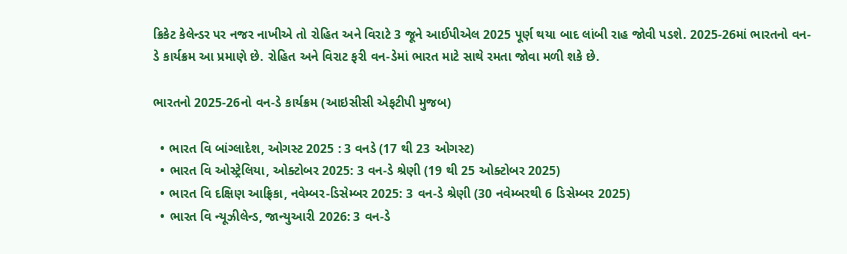ક્રિકેટ કેલેન્ડર પર નજર નાખીએ તો રોહિત અને વિરાટે 3 જૂને આઈપીએલ 2025 પૂર્ણ થયા બાદ લાંબી રાહ જોવી પડશે. 2025-26માં ભારતનો વન-ડે કાર્યક્રમ આ પ્રમાણે છે. રોહિત અને વિરાટ ફરી વન-ડેમાં ભારત માટે સાથે રમતા જોવા મળી શકે છે.

ભારતનો 2025-26નો વન-ડે કાર્યક્રમ (આઇસીસી એફટીપી મુજબ)

  • ભારત વિ બાંગ્લાદેશ, ઓગસ્ટ 2025 : 3 વનડે (17 થી 23 ઓગસ્ટ)
  • ભારત વિ ઓસ્ટ્રેલિયા, ઓક્ટોબર 2025: 3 વન-ડે શ્રેણી (19 થી 25 ઓક્ટોબર 2025)
  • ભારત વિ દક્ષિણ આફ્રિકા, નવેમ્બર-ડિસેમ્બર 2025: 3 વન-ડે શ્રેણી (30 નવેમ્બરથી 6 ડિસેમ્બર 2025)
  • ભારત વિ ન્યૂઝીલેન્ડ, જાન્યુઆરી 2026: 3 વન-ડે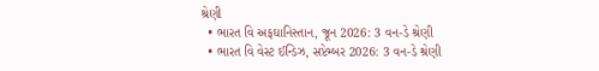શ્રેણી
  • ભારત વિ અફઘાનિસ્તાન, જૂન 2026: 3 વન-ડે શ્રેણી
  • ભારત વિ વેસ્ટ ઈન્ડિઝ, સપ્ટેમ્બર 2026: 3 વન-ડે શ્રેણી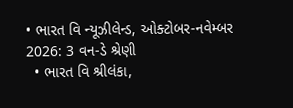• ભારત વિ ન્યૂઝીલેન્ડ, ઓક્ટોબર-નવેમ્બર 2026: 3 વન-ડે શ્રેણી
  • ભારત વિ શ્રીલંકા,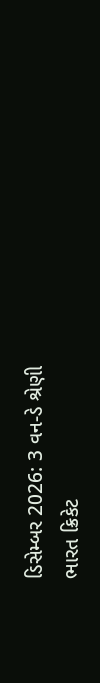ડિસેમ્બર 2026: 3 વન-ડે શ્રેણી
ભારત ક્રિકેટ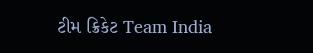ટીમ ક્રિકેટ Team India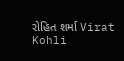રોહિત શર્મા Virat Kohli